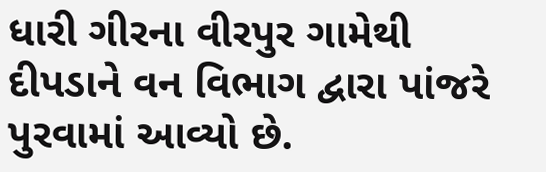ધારી ગીરના વીરપુર ગામેથી દીપડાને વન વિભાગ દ્વારા પાંજરે પુરવામાં આવ્યો છે.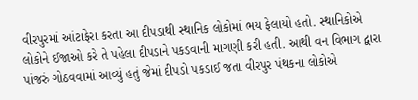વીરપુરમાં આંટાફેરા કરતા આ દીપડાથી સ્થાનિક લોકોમાં ભય ફેલાયો હતો. સ્થાનિકોએ લોકોને ઈજાઓ કરે તે પહેલા દીપડાને પકડવાની માગણી કરી હતી. આથી વન વિભાગ દ્વારા પાંજરું ગોઠવવામાં આવ્યું હતું જેમાં દીપડો પકડાઈ જતા વીરપુર પંથકના લોકોએ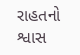રાહતનો શ્વાસ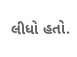લીધો હતો.